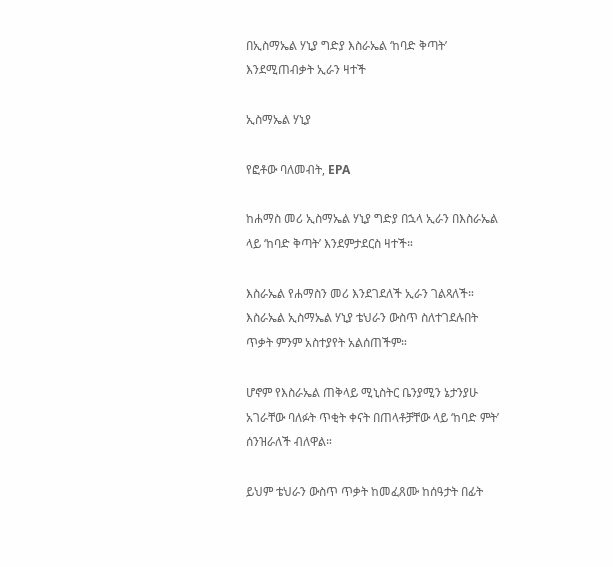በኢስማኤል ሃኒያ ግድያ እስራኤል ‘ከባድ ቅጣት’ እንደሚጠብቃት ኢራን ዛተች

ኢስማኤል ሃኒያ

የፎቶው ባለመብት, EPA

ከሐማስ መሪ ኢስማኤል ሃኒያ ግድያ በኋላ ኢራን በእስራኤል ላይ ‘ከባድ ቅጣት’ እንደምታደርስ ዛተች።

እስራኤል የሐማስን መሪ እንደገደለች ኢራን ገልጻለች። እስራኤል ኢስማኤል ሃኒያ ቴህራን ውስጥ ስለተገደሉበት ጥቃት ምንም አስተያየት አልሰጠችም።

ሆኖም የእስራኤል ጠቅላይ ሚኒስትር ቤንያሚን ኔታንያሁ አገራቸው ባለፉት ጥቂት ቀናት በጠላቶቻቸው ላይ ‘ከባድ ምት’ ሰንዝራለች ብለዋል።

ይህም ቴህራን ውስጥ ጥቃት ከመፈጸሙ ከሰዓታት በፊት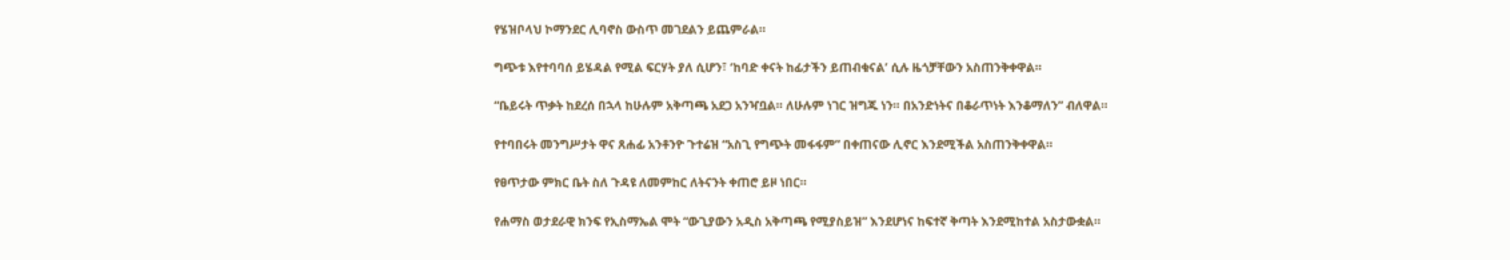የሄዝቦላህ ኮማንደር ሊባኖስ ውስጥ መገደልን ይጨምራል።

ግጭቱ እየተባባሰ ይሄዳል የሚል ፍርሃት ያለ ሲሆን፣ ‘ከባድ ቀናት ከፊታችን ይጠብቁናል’ ሲሉ ዜጎቻቸውን አስጠንቅቀዋል።

“ቤይሩት ጥቃት ከደረሰ በኋላ ከሁሉም አቅጣጫ አደጋ አንዣቧል። ለሁሉም ነገር ዝግጁ ነን። በአንድነትና በቆራጥነት እንቆማለን” ብለዋል።

የተባበሩት መንግሥታት ዋና ጸሐፊ አንቶንዮ ጉተሬዝ “አስጊ የግጭት መፋፋም” በቀጠናው ሊኖር እንደሚችል አስጠንቅቀዋል።

የፀጥታው ምክር ቤት ስለ ጉዳዩ ለመምከር ለትናንት ቀጠሮ ይዞ ነበር።

የሐማስ ወታደራዊ ክንፍ የኢስማኤል ሞት “ውጊያውን አዲስ አቅጣጫ የሚያስይዝ” እንደሆነና ከፍተኛ ቅጣት እንደሚከተል አስታውቋል።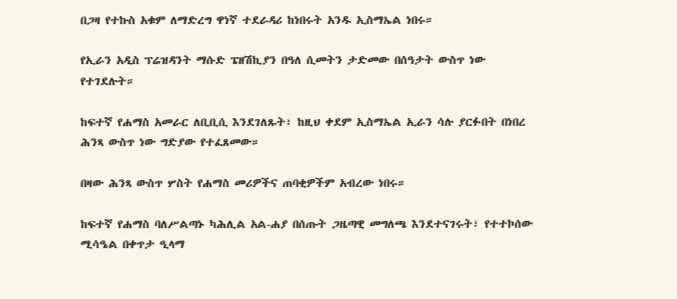በጋዛ የተኩስ አቁም ለማድረግ ዋነኛ ተደራዳሪ ከነበሩት አንዱ ኢስማኤል ነበሩ።

የኢራን አዲስ ፕሬዝዳንት ማሱድ ፔዘሽኪያን በዓለ ሲመትን ታድመው በሰዓታት ውስጥ ነው የተገደሉት።

ከፍተኛ የሐማስ አመራር ለቢቢሲ እንደገለጹት፣ ከዚህ ቀደም ኢስማኤል ኢራን ሳሉ ያርፉበት በነበረ ሕንጻ ውስጥ ነው ግድያው የተፈጸመው።

በዛው ሕንጻ ውስጥ ሦስት የሐማስ መሪዎችና ጠባቂዎችም አብረው ነበሩ።

ከፍተኛ የሐማስ ባለሥልጣኑ ካሕሊል አል-ሐያ በሰጡት ጋዜጣዊ መግለጫ እንደተናገሩት፣ የተተኮሰው ሚሳዔል በቀጥታ ዒላማ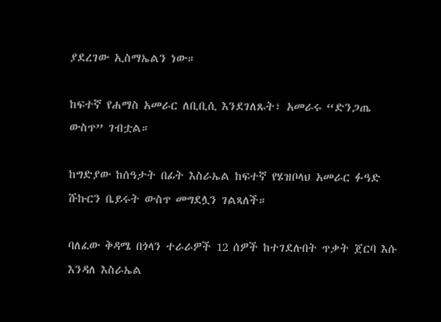ያደረገው ኢስማኤልን ነው።

ከፍተኛ የሐማስ አመራር ለቢቢሲ እንደገለጹት፣ አመራሩ “ድንጋጤ ውስጥ” ገብቷል።

ከግድያው ከሰዓታት በፊት እስራኤል ከፍተኛ የሄዝቦላህ አመራር ፉዓድ ሹኩርን ቤይሩት ውስጥ መግደሏን ገልጻለች።

ባለፈው ቅዳሜ በጎላን ተራራዎች 12 ሰዎች ከተገደሉበት ጥቃት ጀርባ እሱ እንዳለ እስራኤል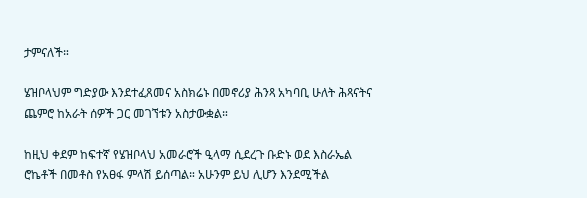ታምናለች።

ሄዝቦላህም ግድያው እንደተፈጸመና አስክሬኑ በመኖሪያ ሕንጻ አካባቢ ሁለት ሕጻናትና ጨምሮ ከአራት ሰዎች ጋር መገኘቱን አስታውቋል።

ከዚህ ቀደም ከፍተኛ የሄዝቦላህ አመራሮች ዒላማ ሲደረጉ ቡድኑ ወደ እስራኤል ሮኬቶች በመቶስ የአፀፋ ምላሽ ይሰጣል። አሁንም ይህ ሊሆን እንደሚችል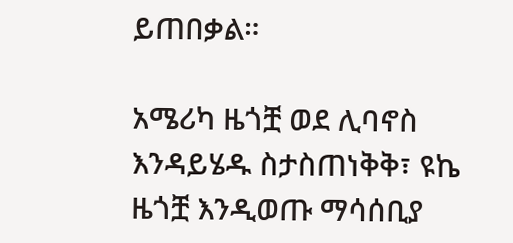ይጠበቃል።

አሜሪካ ዜጎቿ ወደ ሊባኖስ እንዳይሄዱ ስታስጠነቅቅ፣ ዩኬ ዜጎቿ እንዲወጡ ማሳሰቢያ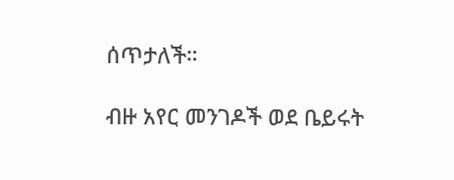ሰጥታለች።

ብዙ አየር መንገዶች ወደ ቤይሩት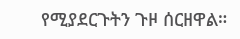የሚያደርጉትን ጉዞ ሰርዘዋል።